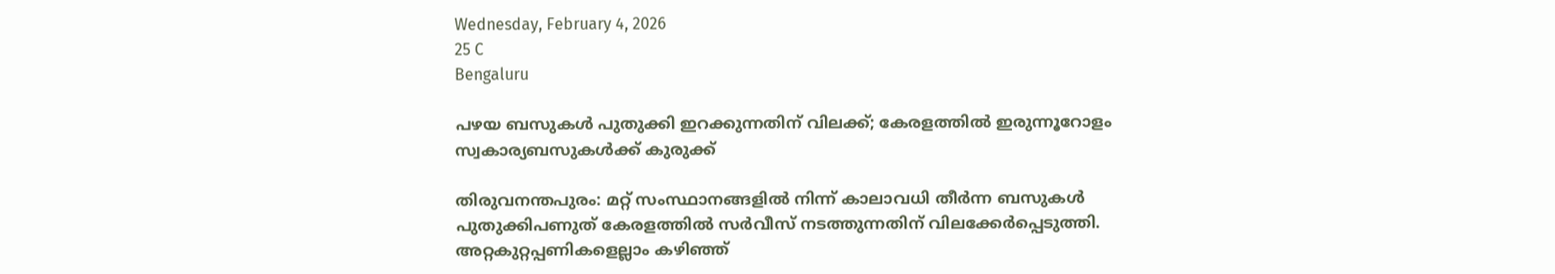Wednesday, February 4, 2026
25 C
Bengaluru

പഴയ ബസുകള്‍ പുതുക്കി ഇറക്കുന്നതിന് വിലക്ക്; കേരളത്തിൽ ഇരുന്നൂറോളം സ്വകാര്യബസുകൾക്ക് കുരുക്ക്

തിരുവനന്തപുരം: മറ്റ് സംസ്ഥാനങ്ങളില്‍ നിന്ന് കാലാവധി തീർന്ന ബസുകള്‍ പുതുക്കിപണുത് കേരളത്തില്‍ സർവീസ് നടത്തുന്നതിന് വിലക്കേർപ്പെടുത്തി. അറ്റകുറ്റപ്പണികളെല്ലാം കഴിഞ്ഞ്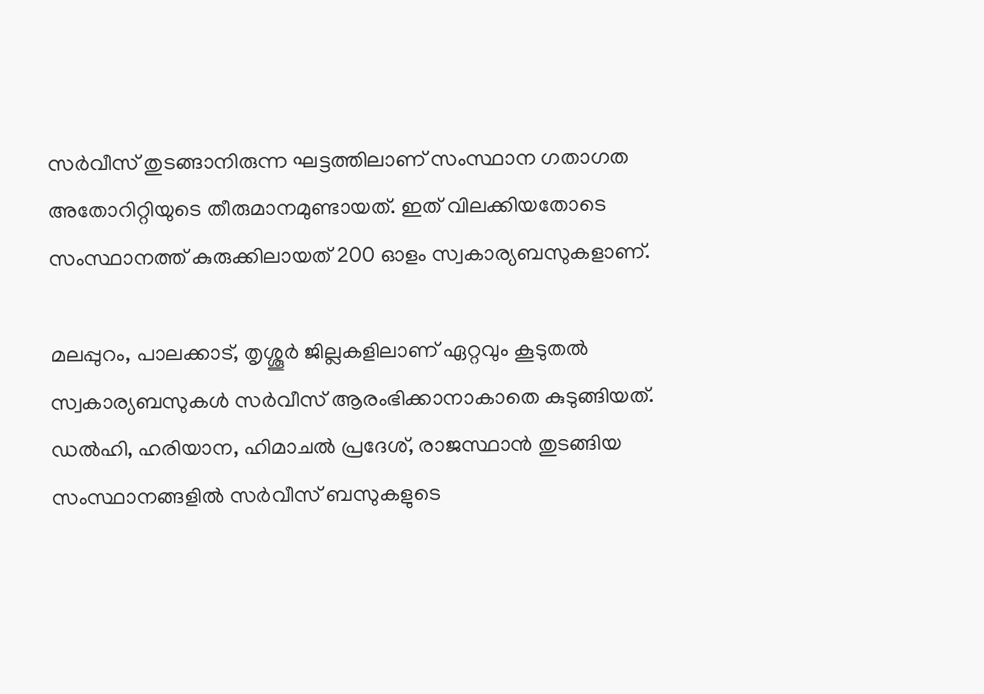സര്‍വീസ് തുടങ്ങാനിരുന്ന ഘട്ടത്തിലാണ് സംസ്ഥാന ഗതാഗത അതോറിറ്റിയുടെ തീരുമാനമുണ്ടായത്. ഇത് വിലക്കിയതോടെ സംസ്ഥാനത്ത് കുരുക്കിലായത് 200 ഓളം സ്വകാര്യബസുകളാണ്.

മലപ്പുറം, പാലക്കാട്, തൃശ്ശൂര്‍ ജില്ലകളിലാണ് ഏറ്റവും കൂടുതല്‍ സ്വകാര്യബസുകള്‍ സര്‍വീസ് ആരംഭിക്കാനാകാതെ കുടുങ്ങിയത്. ഡല്‍ഹി, ഹരിയാന, ഹിമാചല്‍ പ്രദേശ്, രാജസ്ഥാന്‍ തുടങ്ങിയ സംസ്ഥാനങ്ങളില്‍ സര്‍വീസ് ബസുകളുടെ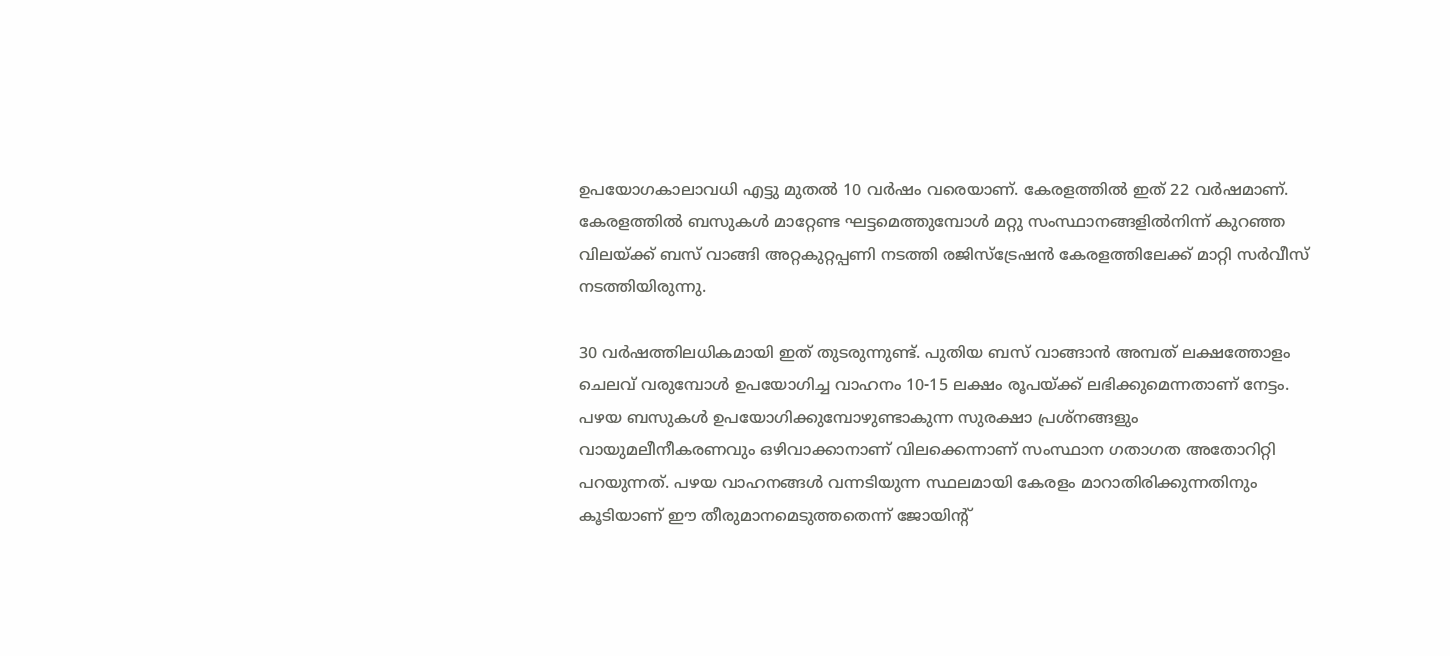ഉപയോഗകാലാവധി എട്ടു മുതല്‍ 10 വര്‍ഷം വരെയാണ്. കേരളത്തില്‍ ഇത് 22 വര്‍ഷമാണ്. കേരളത്തില്‍ ബസുകള്‍ മാറ്റേണ്ട ഘട്ടമെത്തുമ്പോള്‍ മറ്റു സംസ്ഥാനങ്ങളില്‍നിന്ന് കുറഞ്ഞ വിലയ്ക്ക് ബസ് വാങ്ങി അറ്റകുറ്റപ്പണി നടത്തി രജിസ്ട്രേഷന്‍ കേരളത്തിലേക്ക് മാറ്റി സര്‍വീസ് നടത്തിയിരുന്നു.

30 വര്‍ഷത്തിലധികമായി ഇത് തുടരുന്നുണ്ട്. പുതിയ ബസ് വാങ്ങാന്‍ അമ്പത് ലക്ഷത്തോളം ചെലവ് വരുമ്പോള്‍ ഉപയോഗിച്ച വാഹനം 10-15 ലക്ഷം രൂപയ്ക്ക് ലഭിക്കുമെന്നതാണ് നേട്ടം. പഴയ ബസുകള്‍ ഉപയോഗിക്കുമ്പോഴുണ്ടാകുന്ന സുരക്ഷാ പ്രശ്‌നങ്ങളും വായുമലീനീകരണവും ഒഴിവാക്കാനാണ് വിലക്കെന്നാണ് സംസ്ഥാന ഗതാഗത അതോറിറ്റി പറയുന്നത്. പഴയ വാഹനങ്ങള്‍ വന്നടിയുന്ന സ്ഥലമായി കേരളം മാറാതിരിക്കുന്നതിനും കൂടിയാണ് ഈ തീരുമാനമെടുത്തതെന്ന് ജോയിന്റ്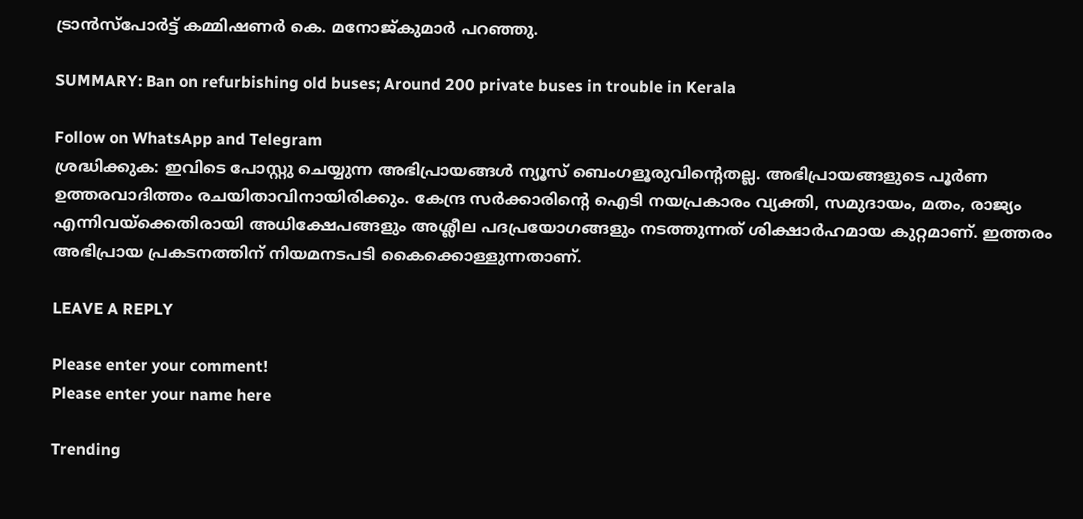ട്രാന്‍സ്പോര്‍ട്ട് കമ്മിഷണര്‍ കെ. മനോജ്കുമാര്‍ പറഞ്ഞു.

SUMMARY: Ban on refurbishing old buses; Around 200 private buses in trouble in Kerala

Follow on WhatsApp and Telegram
ശ്രദ്ധിക്കുക: ഇവിടെ പോസ്റ്റു ചെയ്യുന്ന അഭിപ്രായങ്ങള്‍ ന്യൂസ് ബെംഗളൂരുവിന്റെതല്ല. അഭിപ്രായങ്ങളുടെ പൂര്‍ണ ഉത്തരവാദിത്തം രചയിതാവിനായിരിക്കും. കേന്ദ്ര സര്‍ക്കാരിന്റെ ഐടി നയപ്രകാരം വ്യക്തി, സമുദായം, മതം, രാജ്യം എന്നിവയ്‌ക്കെതിരായി അധിക്ഷേപങ്ങളും അശ്ലീല പദപ്രയോഗങ്ങളും നടത്തുന്നത് ശിക്ഷാര്‍ഹമായ കുറ്റമാണ്. ഇത്തരം അഭിപ്രായ പ്രകടനത്തിന് നിയമനടപടി കൈക്കൊള്ളുന്നതാണ്.

LEAVE A REPLY

Please enter your comment!
Please enter your name here

Trending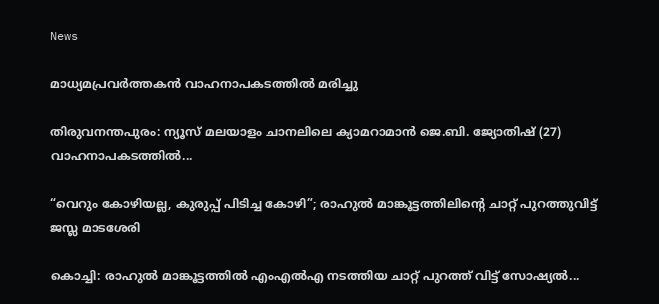News

മാധ്യമപ്രവര്‍ത്തകൻ വാഹനാപകടത്തില്‍ മരിച്ചു

തിരുവനന്തപുരം: ന്യൂസ് മലയാളം ചാനലിലെ ക്യാമറാമാൻ ജെ.ബി. ജ്യോതിഷ് (27) വാഹനാപകടത്തില്‍...

“വെറും കോഴിയല്ല, കുരുപ്പ് പിടിച്ച കോഴി”; രാഹുല്‍ മാങ്കൂട്ടത്തിലിന്റെ ചാറ്റ് പുറത്തുവിട്ട് ജസ്ല മാടശേരി

കൊച്ചി: രാഹുല്‍ മാങ്കൂട്ടത്തില്‍ എംഎല്‍എ നടത്തിയ ചാറ്റ് പുറത്ത് വിട്ട് സോഷ്യല്‍...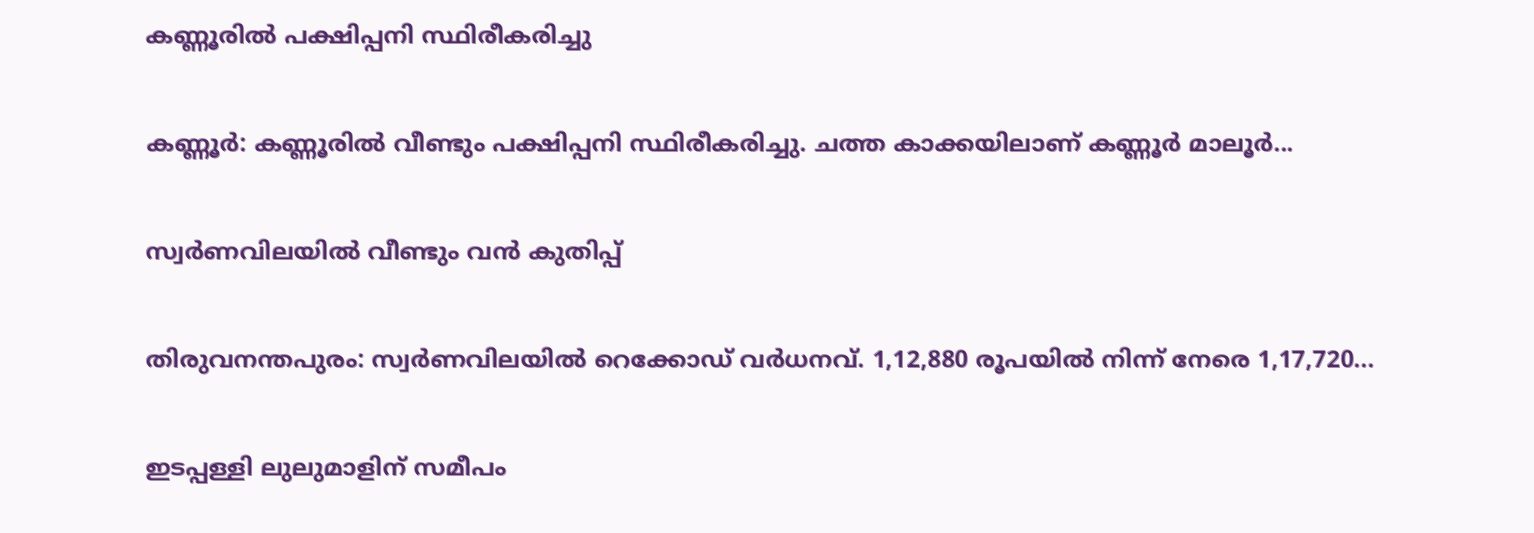കണ്ണൂരില്‍ പക്ഷിപ്പനി സ്ഥിരീകരിച്ചു

കണ്ണൂർ: കണ്ണൂരില്‍ വീണ്ടും പക്ഷിപ്പനി സ്ഥിരീകരിച്ചു. ചത്ത കാക്കയിലാണ് കണ്ണൂർ മാലൂർ...

സ്വര്‍ണവിലയില്‍ വീണ്ടും വൻ കുതിപ്പ്

തിരുവനന്തപുരം: സ്വര്‍ണവിലയില്‍ റെക്കോഡ് വര്‍ധനവ്. 1,12,880 രൂപയില്‍ നിന്ന് നേരെ 1,17,720...

ഇടപ്പള്ളി ലുലുമാളിന് സമീപം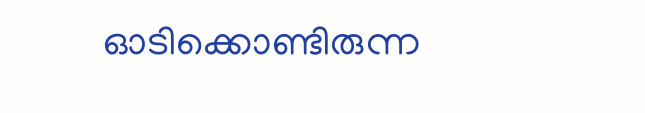ഓടിക്കൊണ്ടിരുന്ന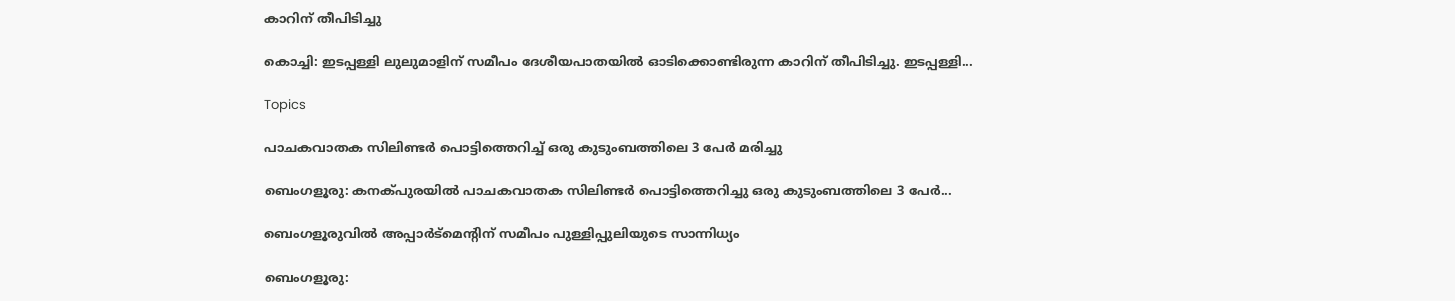കാറിന് തീപിടിച്ചു

കൊച്ചി: ഇടപ്പള്ളി ലുലുമാളിന് സമീപം ദേശീയപാതയില്‍ ഓടിക്കൊണ്ടിരുന്ന കാറിന് തീപിടിച്ചു. ഇടപ്പള്ളി...

Topics

പാചകവാതക സിലിണ്ടർ പൊട്ടിത്തെറിച്ച് ഒരു കുടുംബത്തിലെ 3 പേർ മരിച്ചു

ബെംഗളൂരു: കനക്പുരയിൽ പാചകവാതക സിലിണ്ടർ പൊട്ടിത്തെറിച്ചു ഒരു കുടുംബത്തിലെ 3 പേർ...

ബെംഗളൂരുവില്‍ അപ്പാർട്മെന്റിന് സമീപം പുള്ളിപ്പുലിയുടെ സാന്നിധ്യം

ബെംഗളൂരു: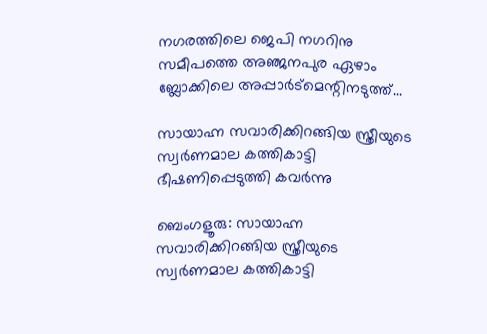നഗരത്തിലെ ജെപി നഗറിനു സമീപത്തെ അഞ്ജനപുര ഏഴാം ബ്ലോക്കിലെ അപ്പാർട്മെന്റിനടുത്ത്...

സായാഹ്ന സവാരിക്കിറങ്ങിയ സ്ത്രീയുടെ സ്വർണമാല കത്തികാട്ടി ഭീഷണിപ്പെടുത്തി കവര്‍ന്നു

ബെംഗളൂരു: സായാഹ്ന സവാരിക്കിറങ്ങിയ സ്ത്രീയുടെ സ്വർണമാല കത്തികാട്ടി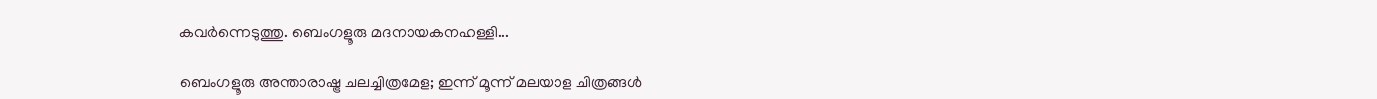കവർന്നെടുത്തു. ബെംഗളൂരു മദനായകനഹള്ളി...

ബെംഗളൂരു അന്താരാഷ്ട്ര ചലച്ചിത്രമേള; ഇന്ന് മൂന്ന് മലയാള ചിത്രങ്ങള്‍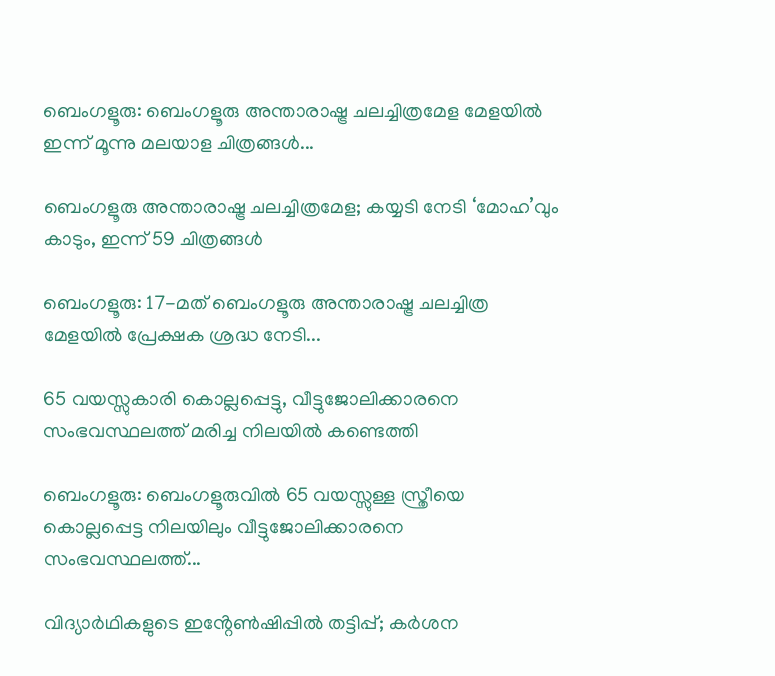ബെംഗളൂരു: ബെംഗളൂരു അന്താരാഷ്ട്ര ചലച്ചിത്രമേള മേളയിൽ ഇന്ന് മൂന്നു മലയാള ചിത്രങ്ങള്‍...

ബെംഗളൂരു അന്താരാഷ്ട്ര ചലച്ചിത്രമേള; കയ്യടി നേടി ‘മോഹ’വും കാടും, ഇന്ന് 59 ചിത്രങ്ങൾ

ബെംഗളൂരു: 17-മത് ബെംഗളൂരു അന്താരാഷ്ട്ര ചലച്ചിത്ര മേളയിൽ പ്രേക്ഷക ശ്രദ്ധ നേടി...

65 വയസ്സുകാരി കൊല്ലപ്പെട്ടു, വീട്ടുജോലിക്കാരനെ സംഭവസ്ഥലത്ത് മരിച്ച നിലയിൽ കണ്ടെത്തി

ബെംഗളൂരു: ബെംഗളൂരുവില്‍ 65 വയസ്സുള്ള സ്ത്രീയെ കൊല്ലപ്പെട്ട നിലയിലും വീട്ടുജോലിക്കാരനെ സംഭവസ്ഥലത്ത്...

വിദ്യാർഥികളുടെ ഇൻ്റേൺഷിപ്പിൽ തട്ടിപ്പ്; കർശന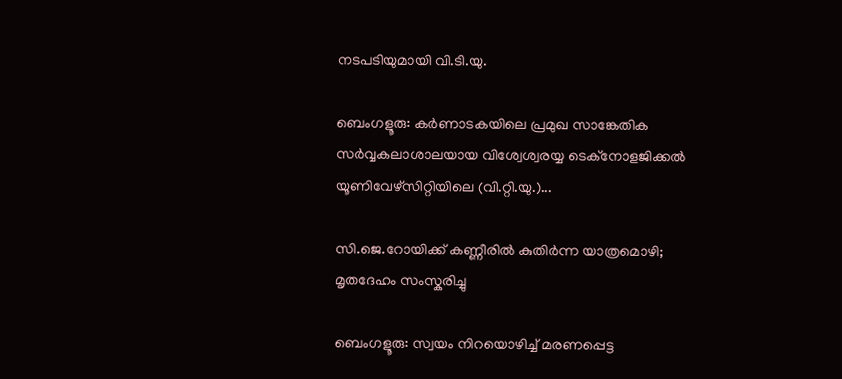നടപടിയുമായി വി.ടി.യു.

ബെംഗളൂരു: കര്‍ണാടകയിലെ പ്രമുഖ സാങ്കേതിക സര്‍വ്വകലാശാലയായ വിശ്വേശ്വരയ്യ ടെക്‌നോളജിക്കല്‍ യൂണിവേഴ്‌സിറ്റിയിലെ (വി.റ്റി.യു.)...

സി.ജെ.റോയിക്ക് കണ്ണീരില്‍ കുതിര്‍ന്ന യാത്രമൊഴി; മൃതദേഹം സംസ്കരിച്ചു

ബെംഗളൂരു: സ്വയം നിറയൊഴിച്ച്‌ മരണപ്പെട്ട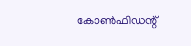കോണ്‍ഫിഡന്റ്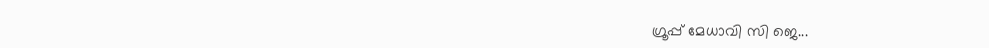ഗ്രൂപ്പ് മേധാവി സി ജെ...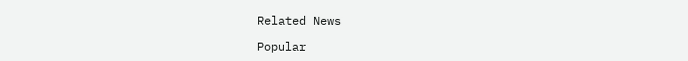Related News

Popular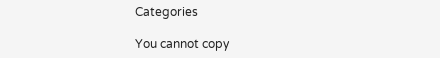Categories

You cannot copy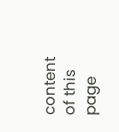content of this page